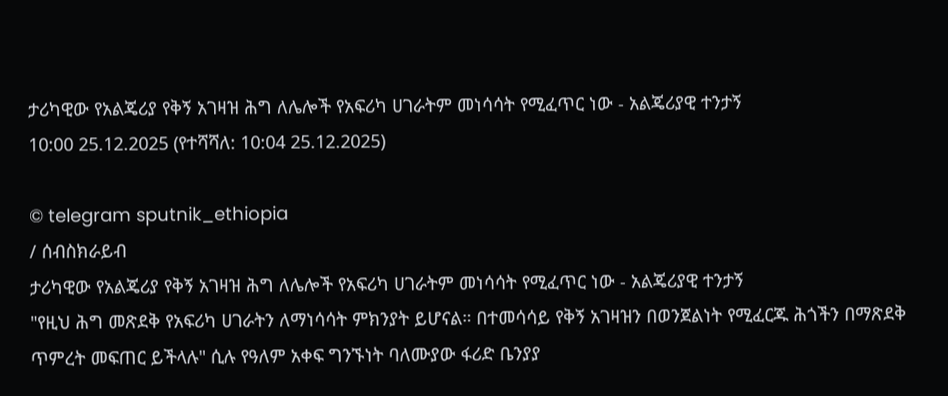ታሪካዊው የአልጄሪያ የቅኝ አገዛዝ ሕግ ለሌሎች የአፍሪካ ሀገራትም መነሳሳት የሚፈጥር ነው - አልጄሪያዊ ተንታኝ
10:00 25.12.2025 (የተሻሻለ: 10:04 25.12.2025)

© telegram sputnik_ethiopia
/ ሰብስክራይብ
ታሪካዊው የአልጄሪያ የቅኝ አገዛዝ ሕግ ለሌሎች የአፍሪካ ሀገራትም መነሳሳት የሚፈጥር ነው - አልጄሪያዊ ተንታኝ
"የዚህ ሕግ መጽደቅ የአፍሪካ ሀገራትን ለማነሳሳት ምክንያት ይሆናል። በተመሳሳይ የቅኝ አገዛዝን በወንጀልነት የሚፈርጁ ሕጎችን በማጽደቅ ጥምረት መፍጠር ይችላሉ" ሲሉ የዓለም አቀፍ ግንኙነት ባለሙያው ፋሪድ ቤንያያ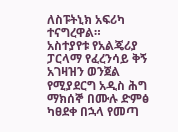ለስፑትኒክ አፍሪካ ተናግረዋል።
አስተያየቱ የአልጄሪያ ፓርላማ የፈረንሳይ ቅኝ አገዛዝን ወንጀል የሚያደርግ አዲስ ሕግ ማክሰኞ በሙሉ ድምፅ ካፀደቀ በኋላ የመጣ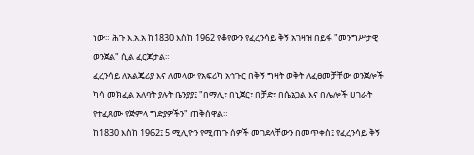ነው። ሕጉ እ.አ.አ ከ1830 እስከ 1962 የቆየውን የፈረንሳይ ቅኝ አገዛዝ በይፋ "መንግሥታዊ ወንጀል" ሲል ፈርጆታል።
ፈረንሳይ ለአልጄሪያ እና ለመላው የአፍሪካ አኅጉር በቅኝ ግዛት ወቅት ለፈፀመቻቸው ወንጀሎች ካሳ መክፈል አለባት ያሉት ቤንያያ፤ "በማሊ፣ በኒጀር፣ በቻድ፣ በሴኔጋል እና በሌሎች ሀገራት የተፈጸሙ የጅምላ ግድያዎችን" ጠቅሰዋል።
ከ1830 እስከ 1962፤ 5 ሚሊዮን የሚጠጉ ሰዎች መገደላቸውን በመጥቀስ፤ የፈረንሳይ ቅኝ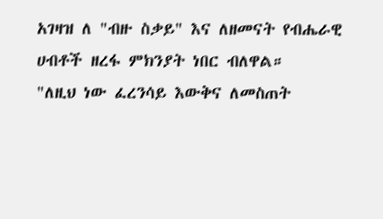አገዛዝ ለ "ብዙ ስቃይ" እና ለዘመናት የብሔራዊ ሀብቶች ዘረፋ ምክንያት ነበር ብለዋል።
"ለዚህ ነው ፈረንሳይ እውቅና ለመስጠት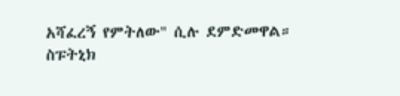አሻፈረኝ የምትለው" ሲሉ ደምድመዋል።
ስፑትኒክ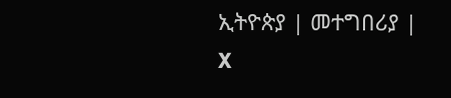ኢትዮጵያ | መተግበሪያ | X